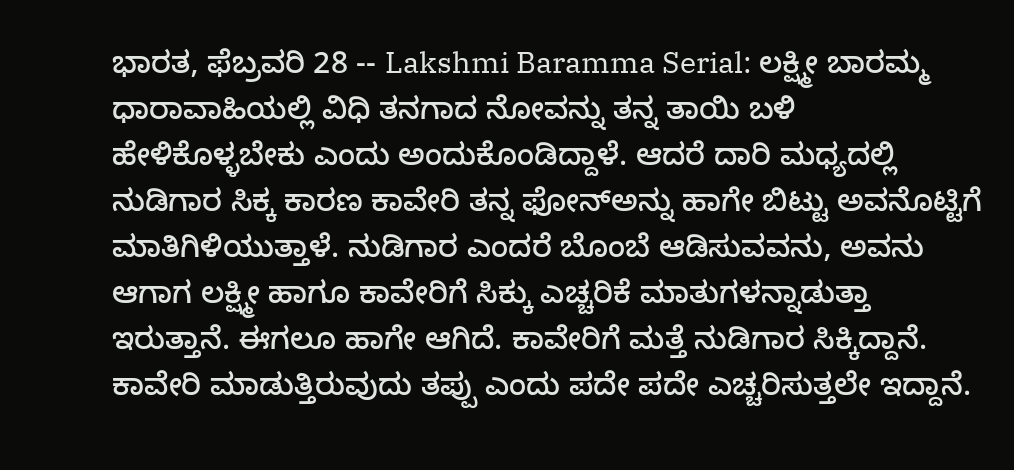ಭಾರತ, ಫೆಬ್ರವರಿ 28 -- Lakshmi Baramma Serial: ಲಕ್ಷ್ಮೀ ಬಾರಮ್ಮ ಧಾರಾವಾಹಿಯಲ್ಲಿ ವಿಧಿ ತನಗಾದ ನೋವನ್ನು ತನ್ನ ತಾಯಿ ಬಳಿ ಹೇಳಿಕೊಳ್ಳಬೇಕು ಎಂದು ಅಂದುಕೊಂಡಿದ್ದಾಳೆ. ಆದರೆ ದಾರಿ ಮಧ್ಯದಲ್ಲಿ ನುಡಿಗಾರ ಸಿಕ್ಕ ಕಾರಣ ಕಾವೇರಿ ತನ್ನ ಫೋನ್ಅನ್ನು ಹಾಗೇ ಬಿಟ್ಟು ಅವನೊಟ್ಟಿಗೆ ಮಾತಿಗಿಳಿಯುತ್ತಾಳೆ. ನುಡಿಗಾರ ಎಂದರೆ ಬೊಂಬೆ ಆಡಿಸುವವನು, ಅವನು ಆಗಾಗ ಲಕ್ಷ್ಮೀ ಹಾಗೂ ಕಾವೇರಿಗೆ ಸಿಕ್ಕು ಎಚ್ಚರಿಕೆ ಮಾತುಗಳನ್ನಾಡುತ್ತಾ ಇರುತ್ತಾನೆ. ಈಗಲೂ ಹಾಗೇ ಆಗಿದೆ. ಕಾವೇರಿಗೆ ಮತ್ತೆ ನುಡಿಗಾರ ಸಿಕ್ಕಿದ್ದಾನೆ. ಕಾವೇರಿ ಮಾಡುತ್ತಿರುವುದು ತಪ್ಪು ಎಂದು ಪದೇ ಪದೇ ಎಚ್ಚರಿಸುತ್ತಲೇ ಇದ್ದಾನೆ.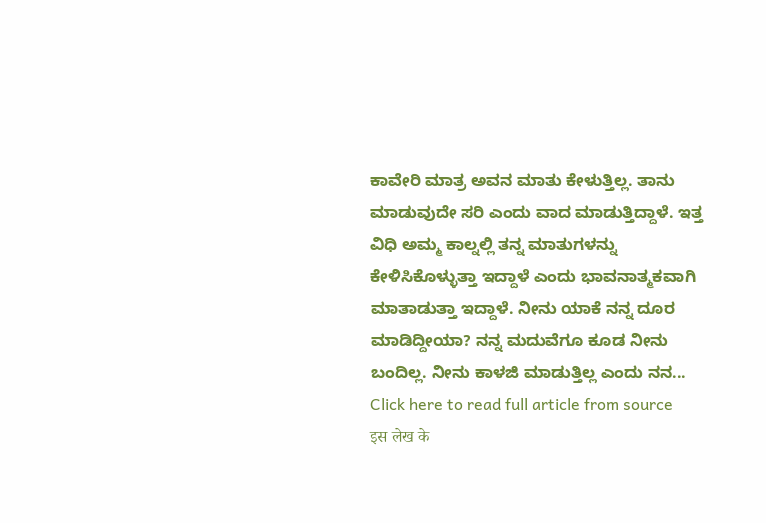ಕಾವೇರಿ ಮಾತ್ರ ಅವನ ಮಾತು ಕೇಳುತ್ತಿಲ್ಲ. ತಾನು ಮಾಡುವುದೇ ಸರಿ ಎಂದು ವಾದ ಮಾಡುತ್ತಿದ್ದಾಳೆ. ಇತ್ತ ವಿಧಿ ಅಮ್ಮ ಕಾಲ್ನಲ್ಲಿ ತನ್ನ ಮಾತುಗಳನ್ನು ಕೇಳಿಸಿಕೊಳ್ಳುತ್ತಾ ಇದ್ದಾಳೆ ಎಂದು ಭಾವನಾತ್ಮಕವಾಗಿ ಮಾತಾಡುತ್ತಾ ಇದ್ದಾಳೆ. ನೀನು ಯಾಕೆ ನನ್ನ ದೂರ ಮಾಡಿದ್ದೀಯಾ? ನನ್ನ ಮದುವೆಗೂ ಕೂಡ ನೀನು ಬಂದಿಲ್ಲ. ನೀನು ಕಾಳಜಿ ಮಾಡುತ್ತಿಲ್ಲ ಎಂದು ನನ...
Click here to read full article from source
इस लेख के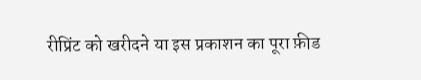रीप्रिंट को खरीदने या इस प्रकाशन का पूरा फ़ीड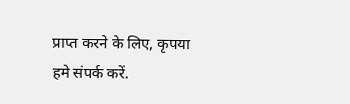प्राप्त करने के लिए, कृपया
हमे संपर्क करें.